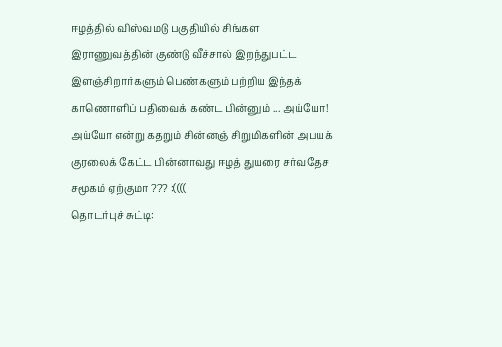ஈழத்தில் விஸ்வமடு பகுதியில் சிங்கள இராணுவத்தின் குண்டு வீச்சால் இறந்துபட்ட இளஞ்சிறார்களும் பெண்களும் பற்றிய இந்தக் காணொளிப் பதிவைக் கண்ட பின்னும் ... அய்யோ! அய்யோ என்று கதறும் சின்னஞ் சிறுமிகளின் அபயக் குரலைக் கேட்ட பின்னாவது ஈழத் துயரை சர்வதேச சமூகம் ஏற்குமா ??? :((((
தொடர்புச் சுட்டி: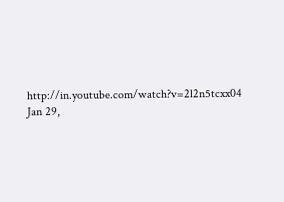http://in.youtube.com/watch?v=2l2n5tcxx04
Jan 29,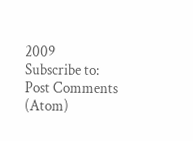2009
Subscribe to:
Post Comments (Atom)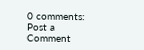0 comments:
Post a Comment